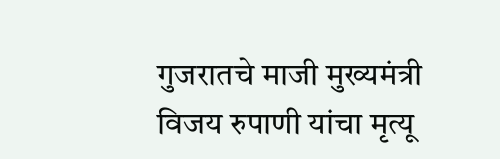गुजरातचे माजी मुख्यमंत्री विजय रुपाणी यांचा मृत्यू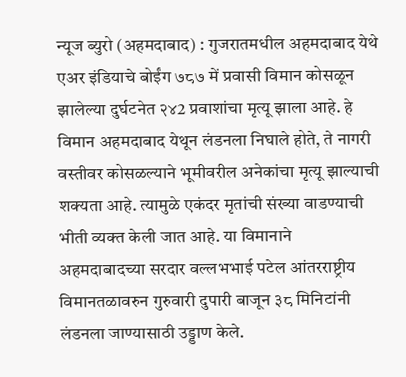न्यूज ब्युरो (अहमदाबाद) : गुजरातमधील अहमदाबाद येथे एअर इंडियाचे बोईंग ७८७ में प्रवासी विमान कोसळून झालेल्या दुर्घटनेत २४2 प्रवाशांचा मृत्यू झाला आहे. हे विमान अहमदाबाद येथून लंडनला निघाले होते, ते नागरी वस्तीवर कोसळल्याने भूमीवरील अनेकांचा मृत्यू झाल्याची शक्यता आहे. त्यामुळे एकंदर मृतांची संख्या वाडण्याची भीती व्यक्त केली जात आहे. या विमानाने अहमदाबादच्या सरदार वल्लभभाई पटेल आंतरराष्ट्रीय विमानतळावरुन गुरुवारी दुपारी बाजून ३८ मिनिटांनी लंडनला जाण्यासाठी उड्डाण केले.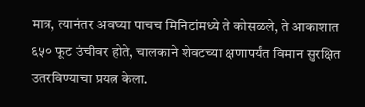मात्र, त्यानंतर अवघ्या पाचच मिनिटांमध्ये ते कोसळले, ते आकाशात ६५० फूट उंचीवर होते, चालकाने शेवटच्या क्षणापर्यंत विमान सुरक्षित उतरविण्याचा प्रयत्न केला.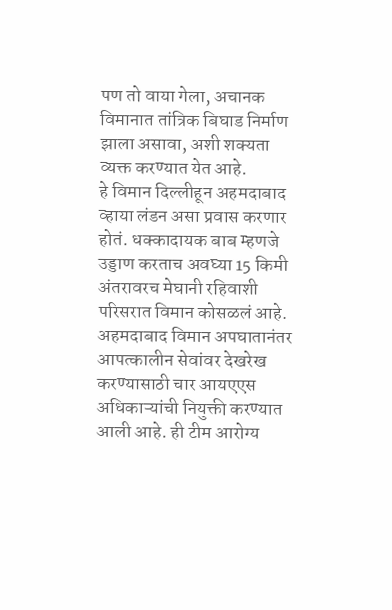पण तो वाया गेला, अचानक विमानात तांत्रिक बिघाड निर्माण झाला असावा, अशी शक्यता व्यक्त करण्यात येत आहे.
हे विमान दिल्लीहून अहमदाबाद व्हाया लंडन असा प्रवास करणार होतं. धक्कादायक बाब म्हणजे उड्डाण करताच अवघ्या 15 किमी अंतरावरच मेघानी रहिवाशी परिसरात विमान कोसळलं आहे. अहमदाबाद विमान अपघातानंतर आपत्कालीन सेवांवर देखरेख करण्यासाठी चार आयएएस अधिकाऱ्यांची नियुक्ती करण्यात आली आहे. ही टीम आरोग्य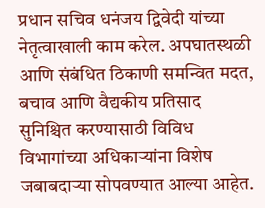प्रधान सचिव धनंजय द्विवेदी यांच्या नेतृत्वाखाली काम करेल. अपघातस्थळी आणि संबंधित ठिकाणी समन्वित मदत, बचाव आणि वैद्यकीय प्रतिसाद सुनिश्चित करण्यासाठी विविध विभागांच्या अधिकाऱ्यांना विशेष जबाबदाऱ्या सोपवण्यात आल्या आहेत.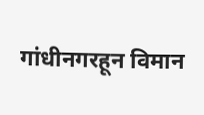गांधीनगरहून विमान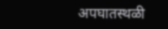अपघातस्थळी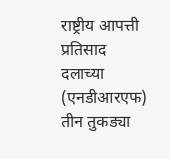राष्ट्रीय आपत्ती प्रतिसाद दलाच्या (एनडीआरएफ) तीन तुकड्या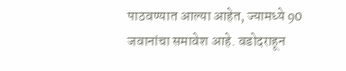पाठवण्यात आल्या आहेत, ज्यामध्ये 90 जवानांचा समावेश आहे. वडोदराहून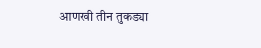आणखी तीन तुकड्या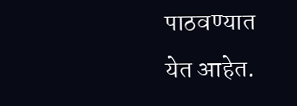पाठवण्यात येत आहेत.